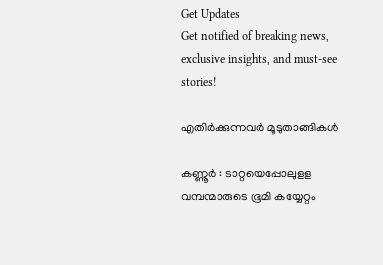Get Updates
Get notified of breaking news, exclusive insights, and must-see stories!

എതിര്‍ക്കുന്നവര്‍ മൂടുതാങ്ങികള്‍

കണ്ണൂര്‍ : ടാറ്റയെപ്പോലുളള വമ്പന്മാരുടെ ഭൂമി കയ്യേറ്റം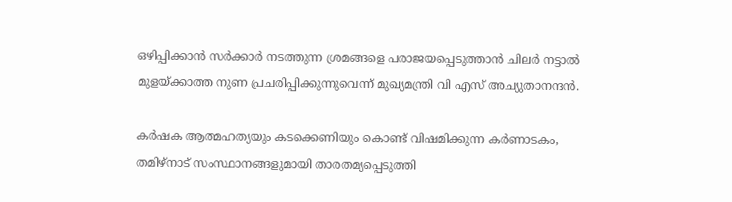ഒഴിപ്പിക്കാന്‍ സര്‍ക്കാര്‍ നടത്തുന്ന ശ്രമങ്ങളെ പരാജയപ്പെടുത്താന്‍ ചിലര്‍ നട്ടാല്‍ മുളയ്ക്കാത്ത നുണ പ്രചരിപ്പിക്കുന്നുവെന്ന് മുഖ്യമന്ത്രി വി എസ് അച്യുതാനന്ദന്‍.

കര്‍ഷക ആത്മഹത്യയും കടക്കെണിയും കൊണ്ട് വിഷമിക്കുന്ന കര്‍ണാടകം, തമിഴ്‍നാട് സംസ്ഥാനങ്ങളുമായി താരതമ്യപ്പെടുത്തി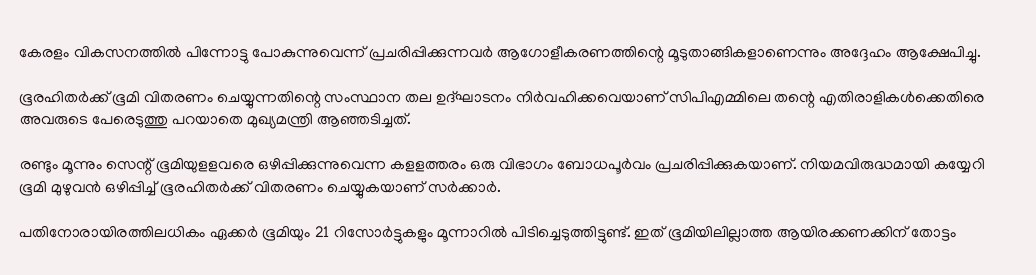കേരളം വികസനത്തില്‍ പിന്നോട്ടു പോകുന്നുവെന്ന് പ്രചരിപ്പിക്കുന്നവര്‍ ആഗോളീകരണത്തിന്റെ മൂടുതാങ്ങികളാണെന്നും അദ്ദേഹം ആക്ഷേപിച്ചു.

ഭൂരഹിതര്‍ക്ക് ഭൂമി വിതരണം ചെയ്യുന്നതിന്റെ സംസ്ഥാന തല ഉദ്ഘാടനം നിര്‍വഹിക്കവെയാണ് സിപിഎമ്മിലെ തന്റെ എതിരാളികള്‍ക്കെതിരെ അവരുടെ പേരെടുത്തു പറയാതെ മുഖ്യമന്ത്രി ആഞ്ഞടിച്ചത്.

രണ്ടും മൂന്നും സെന്റ് ഭൂമിയുളളവരെ ഒഴിപ്പിക്കുന്നുവെന്ന കളളത്തരം ഒരു വിഭാഗം ബോധപൂര്‍വം പ്രചരിപ്പിക്കുകയാണ്. നിയമവിരുദ്ധമായി കയ്യേറി ഭൂമി മുഴുവന്‍ ഒഴിപ്പിച്ച് ഭൂരഹിതര്‍ക്ക് വിതരണം ചെയ്യുകയാണ് സര്‍ക്കാര്‍.

പതിനോരായിരത്തിലധികം ഏക്കര്‍ ഭൂമിയും 21 റിസോര്‍ട്ടുകളും മൂന്നാറില്‍ പിടിച്ചെടുത്തിട്ടുണ്ട്. ഇത് ഭൂമിയിലില്ലാത്ത ആയിരക്കണക്കിന് തോട്ടം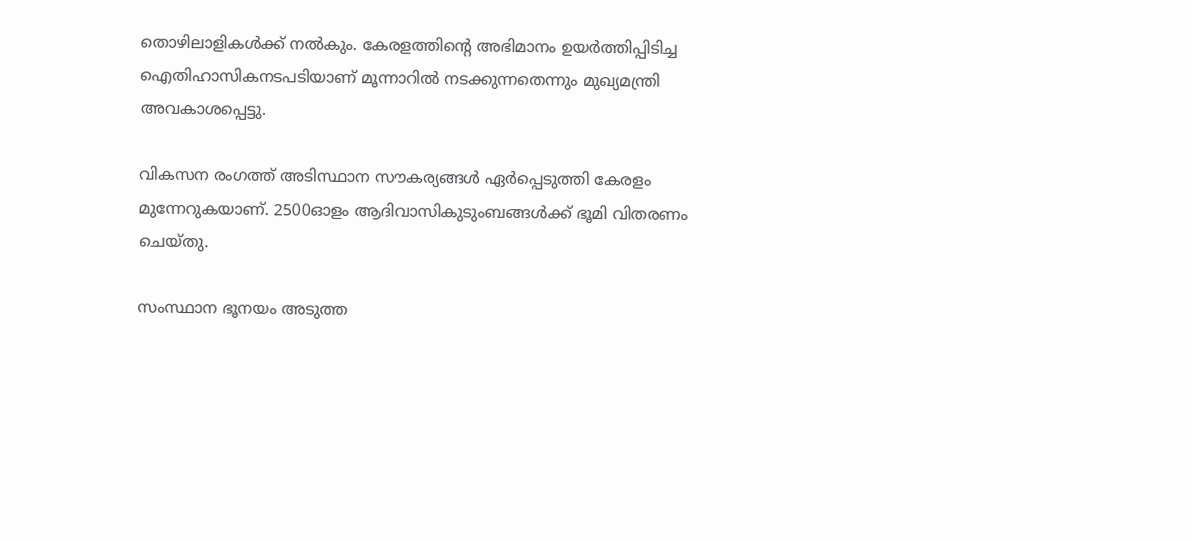തൊഴിലാളികള്‍ക്ക് നല്‍കും. കേരളത്തിന്റെ അഭിമാനം ഉയര്‍ത്തിപ്പിടിച്ച ഐതിഹാസികനടപടിയാണ് മൂന്നാറില്‍ നടക്കുന്നതെന്നും മുഖ്യമന്ത്രി അവകാശപ്പെട്ടു.

വികസന രംഗത്ത് അടിസ്ഥാന സൗകര്യങ്ങള്‍ ഏര്‍പ്പെടുത്തി കേരളം മുന്നേറുകയാണ്. 2500ഓളം ആദിവാസികുടുംബങ്ങള്‍ക്ക് ഭൂമി വിതരണം ചെയ്തു.

സംസ്ഥാന ഭൂനയം അടുത്ത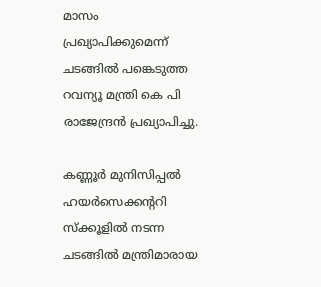മാസം പ്രഖ്യാപിക്കുമെന്ന് ചടങ്ങില്‍ പങ്കെടുത്ത റവന്യൂ മന്ത്രി കെ പി രാജേന്ദ്രന്‍ പ്രഖ്യാപിച്ചു.

കണ്ണൂര്‍ മുനിസിപ്പല്‍ ഹയര്‍സെക്കന്ററി സ്ക്കൂളില്‍ നടന്ന ചടങ്ങില്‍ മന്ത്രിമാരായ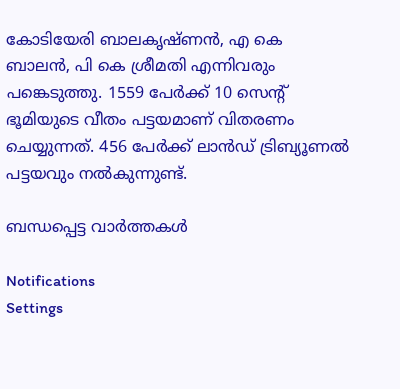കോടിയേരി ബാലകൃഷ്ണന്‍, എ കെ ബാലന്‍, പി കെ ശ്രീമതി എന്നിവരും പങ്കെടുത്തു. 1559 പേര്‍ക്ക് 10 സെന്റ് ഭൂമിയുടെ വീതം പട്ടയമാണ് വിതരണം ചെയ്യുന്നത്. 456 പേര്‍ക്ക് ലാന്‍ഡ് ട്രിബ്യൂണല്‍ പട്ടയവും നല്‍കുന്നുണ്ട്.

ബന്ധപ്പെട്ട വാര്‍ത്തകള്‍

Notifications
Settings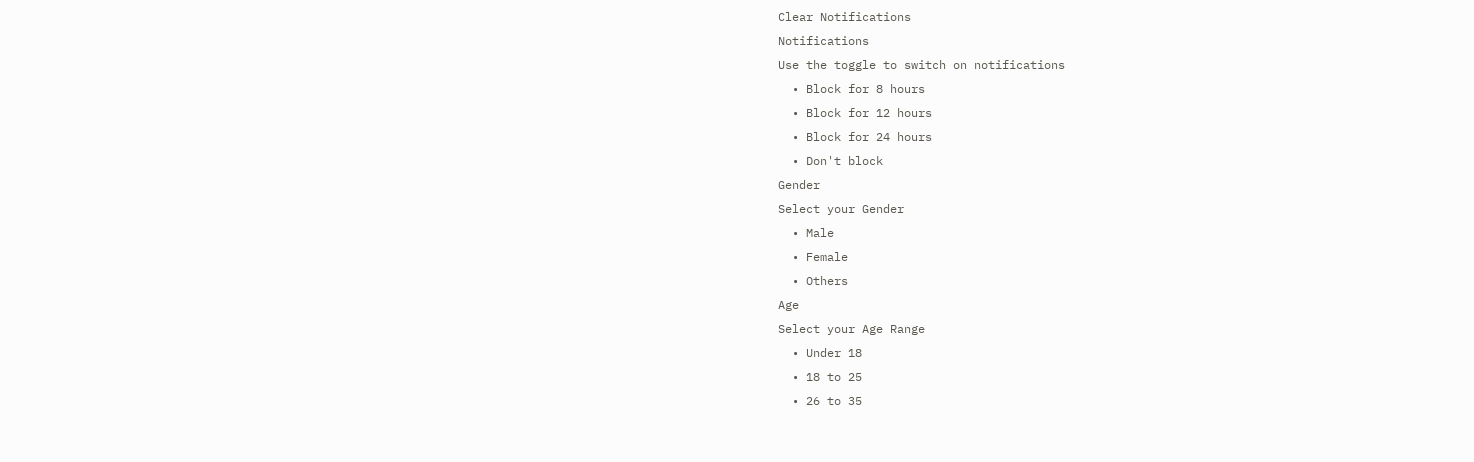Clear Notifications
Notifications
Use the toggle to switch on notifications
  • Block for 8 hours
  • Block for 12 hours
  • Block for 24 hours
  • Don't block
Gender
Select your Gender
  • Male
  • Female
  • Others
Age
Select your Age Range
  • Under 18
  • 18 to 25
  • 26 to 35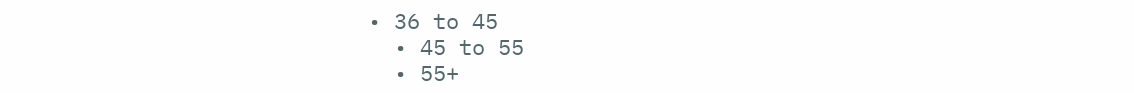• 36 to 45
  • 45 to 55
  • 55+